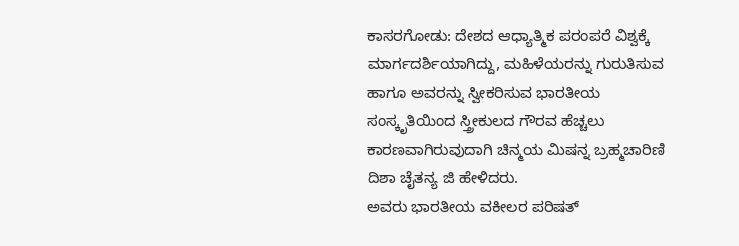ಕಾಸರಗೋಡು: ದೇಶದ ಆಧ್ಯಾತ್ಮಿಕ ಪರಂಪರೆ ವಿಶ್ವಕ್ಕೆ ಮಾರ್ಗದರ್ಶಿಯಾಗಿದ್ದು, ಮಹಿಳೆಯರನ್ನು ಗುರುತಿಸುವ ಹಾಗೂ ಅವರನ್ನು ಸ್ವೀಕರಿಸುವ ಭಾರತೀಯ ಸಂಸ್ಕೃತಿಯಿಂದ ಸ್ತ್ರೀಕುಲದ ಗೌರವ ಹೆಚ್ಚಲು ಕಾರಣವಾಗಿರುವುದಾಗಿ ಚಿನ್ಮಯ ಮಿಷನ್ನ ಬ್ರಹ್ಮಚಾರಿಣಿ ದಿಶಾ ಚೈತನ್ಯ ಜಿ ಹೇಳಿದರು.
ಅವರು ಭಾರತೀಯ ವಕೀಲರ ಪರಿಷತ್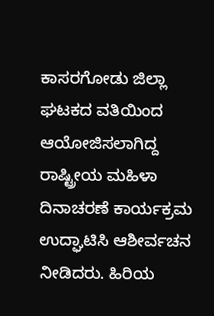ಕಾಸರಗೋಡು ಜಿಲ್ಲಾ ಘಟಕದ ವತಿಯಿಂದ ಆಯೋಜಿಸಲಾಗಿದ್ದ ರಾಷ್ಟ್ರೀಯ ಮಹಿಳಾ ದಿನಾಚರಣೆ ಕಾರ್ಯಕ್ರಮ ಉದ್ಘಾಟಿಸಿ ಆಶೀರ್ವಚನ ನೀಡಿದರು. ಹಿರಿಯ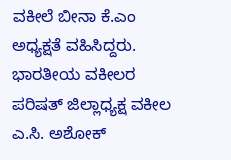ವಕೀಲೆ ಬೀನಾ ಕೆ.ಎಂ ಅಧ್ಯಕ್ಷತೆ ವಹಿಸಿದ್ದರು.
ಭಾರತೀಯ ವಕೀಲರ ಪರಿಷತ್ ಜಿಲ್ಲಾಧ್ಯಕ್ಷ ವಕೀಲ ಎ.ಸಿ. ಅಶೋಕ್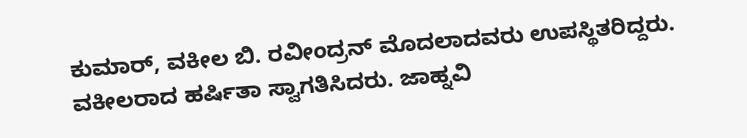ಕುಮಾರ್, ವಕೀಲ ಬಿ. ರವೀಂದ್ರನ್ ಮೊದಲಾದವರು ಉಪಸ್ಥಿತರಿದ್ದರು. ವಕೀಲರಾದ ಹರ್ಷಿತಾ ಸ್ವಾಗತಿಸಿದರು. ಜಾಹ್ನವಿ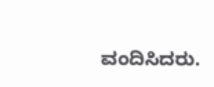ವಂದಿಸಿದರು.